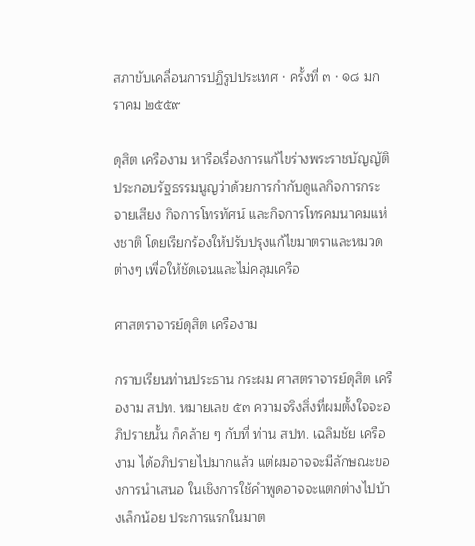สภาขับเคลื่อนการปฏิรูปประเทศ · ครั้งที่ ๓ · ๑๘ มกราคม ๒๕๕๙

ดุสิต เครืองาม หารือเรื่องการแก้ไขร่างพระราชบัญญัติประกอบรัฐธรรมนูญว่าด้วยการกำกับดูแลกิจการกระจายเสียง กิจการโทรทัศน์ และกิจการโทรคมนาคมแห่งชาติ โดยเรียกร้องให้ปรับปรุงแก้ไขมาตราและหมวดต่างๆ เพื่อให้ชัดเจนและไม่คลุมเครือ

ศาสตราจารย์ดุสิต เครืองาม

กราบเรียนท่านประธาน กระผม ศาสตราจารย์ดุสิต เครืองาม สปท. หมายเลข ๕๓ ความจริงสิ่งที่ผมตั้งใจจะอภิปรายนั้น ก็คล้าย ๆ กับที่ ท่าน สปท. เฉลิมชัย เครืองาม ได้อภิปรายไปมากแล้ว แต่ผมอาจจะมีลักษณะของการนําเสนอ ในเชิงการใช้คําพูดอาจจะแตกต่างไปบ้างเล็กน้อย ประการแรกในมาต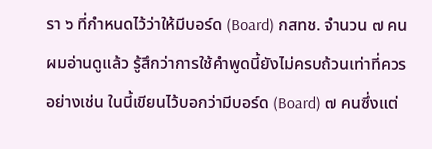รา ๖ ที่กําหนดไว้ว่าให้มีบอร์ด (Board) กสทช. จํานวน ๗ คน ผมอ่านดูแล้ว รู้สึกว่าการใช้คําพูดนี้ยังไม่ครบถ้วนเท่าที่ควร อย่างเช่น ในนี้เขียนไว้บอกว่ามีบอร์ด (Board) ๗ คนซึ่งแต่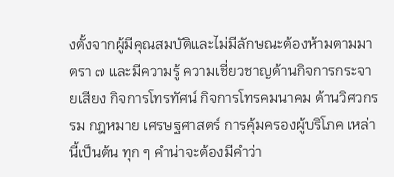งตั้งจากผู้มีคุณสมบัติและไม่มีลักษณะต้องห้ามตามมาตรา ๗ และมีความรู้ ความเชี่ยวชาญด้านกิจการกระจายเสียง กิจการโทรทัศน์ กิจการโทรคมนาคม ด้านวิศวกรรม กฎหมาย เศรษฐศาสตร์ การคุ้มครองผู้บริโภค เหล่านี้เป็นต้น ทุก ๆ คําน่าจะต้องมีคําว่า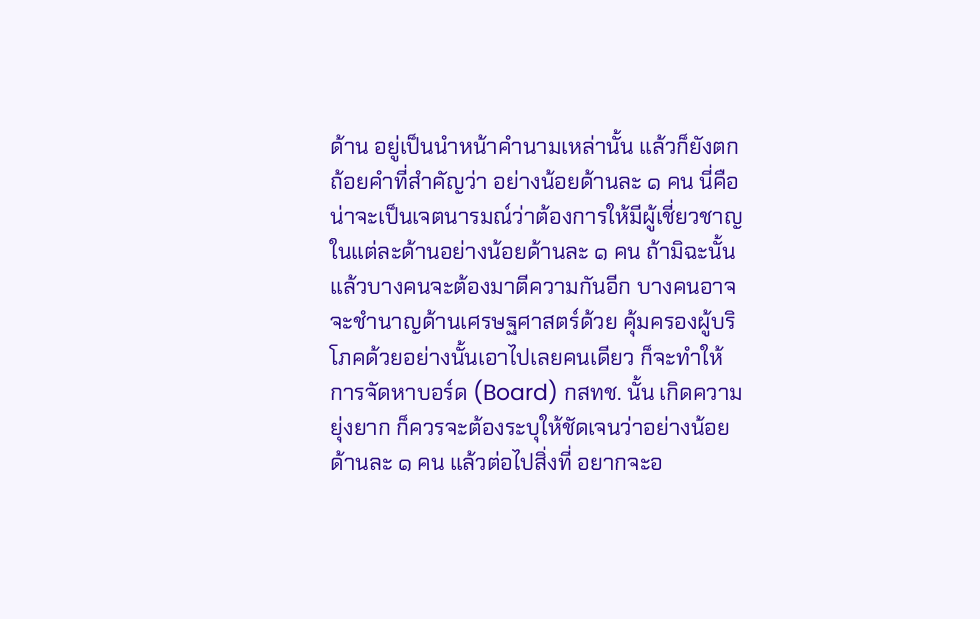ด้าน อยู่เป็นนําหน้าคํานามเหล่านั้น แล้วก็ยังตกถ้อยคําที่สําคัญว่า อย่างน้อยด้านละ ๑ คน นี่คือ น่าจะเป็นเจตนารมณ์ว่าต้องการให้มีผู้เชี่ยวชาญในแต่ละด้านอย่างน้อยด้านละ ๑ คน ถ้ามิฉะนั้นแล้วบางคนจะต้องมาตีความกันอีก บางคนอาจจะชํานาญด้านเศรษฐศาสตร์ด้วย คุ้มครองผู้บริโภคด้วยอย่างนั้นเอาไปเลยคนเดียว ก็จะทําให้การจัดหาบอร์ด (Board) กสทช. นั้น เกิดความยุ่งยาก ก็ควรจะต้องระบุให้ชัดเจนว่าอย่างน้อยด้านละ ๑ คน แล้วต่อไปสิ่งที่ อยากจะอ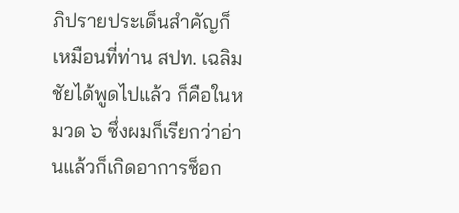ภิปรายประเด็นสําคัญก็เหมือนที่ท่าน สปท. เฉลิมชัยได้พูดไปแล้ว ก็คือในหมวด ๖ ซึ่งผมก็เรียกว่าอ่านแล้วก็เกิดอาการช็อก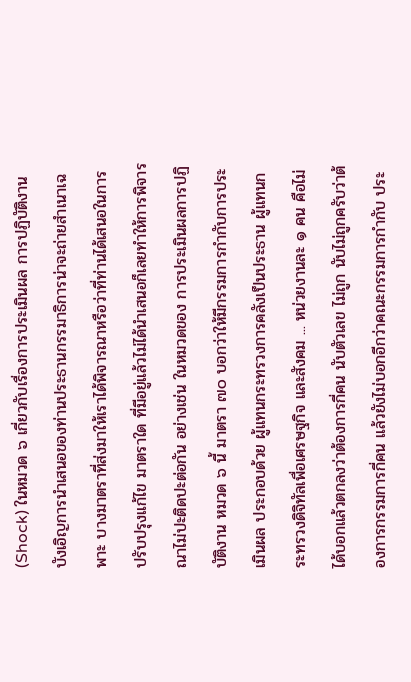(Shock) ในหมวด ๖ เกี่ยวกับเรื่องการประเมินผล การปฏิบัติงาน บังเอิญการนําเสนอของท่านประธานกรรมาธิการน่าจะถ่ายสําเนาเฉพาะ บางมาตราที่ส่งมาให้เราได้พิจารณาหรือว่าที่ท่านได้เสนอในการปรับปรุงแก้ไข มาตราใด ที่มีอยู่แล้วไม่ได้นําเสนอก็เลยทําให้การพิจารณาไม่ปะติดปะต่อกัน อย่างเช่น ในหมวดของ การประเมินผลการปฏิบัติงาน หมวด ๖ นี้ มาตรา ๗๐ บอกว่าให้มีกรรมการกํากับการประเมินผล ประกอบด้วย ผู้แทนกระทรวงการคลังเป็นประธาน ผู้แทนกระทรวงดิจิทัลเพื่อเศรษฐกิจ และสังคม ... หน่วยงานละ ๑ คน คือไม่ได้บอกแล้วตกลงว่าต้องการกี่คน นับตัวเลข ไม่ถูก นับไม่ถูกครับว่าต้องการกรรมการกี่คน แล้วยังไม่บอกอีกว่าคณะกรรมการกํากับ ประ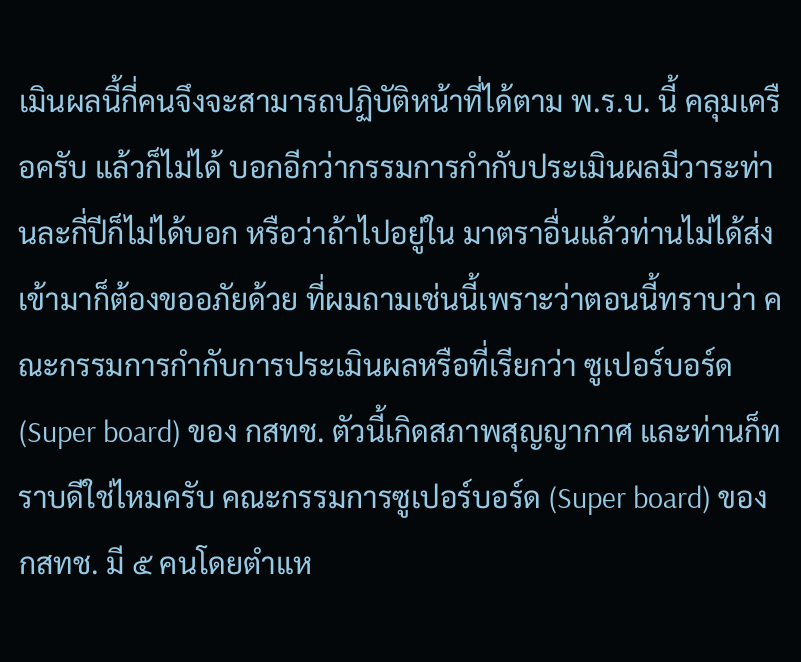เมินผลนี้กี่คนจึงจะสามารถปฏิบัติหน้าที่ได้ตาม พ.ร.บ. นี้ คลุมเครือครับ แล้วก็ไม่ได้ บอกอีกว่ากรรมการกํากับประเมินผลมีวาระท่านละกี่ปีก็ไม่ได้บอก หรือว่าถ้าไปอยู่ใน มาตราอื่นแล้วท่านไม่ได้ส่งเข้ามาก็ต้องขออภัยด้วย ที่ผมถามเช่นนี้เพราะว่าตอนนี้ทราบว่า คณะกรรมการกํากับการประเมินผลหรือที่เรียกว่า ซูเปอร์บอร์ด (Super board) ของ กสทช. ตัวนี้เกิดสภาพสุญญากาศ และท่านก็ทราบดีใช่ไหมครับ คณะกรรมการซูเปอร์บอร์ด (Super board) ของ กสทช. มี ๕ คนโดยตําแห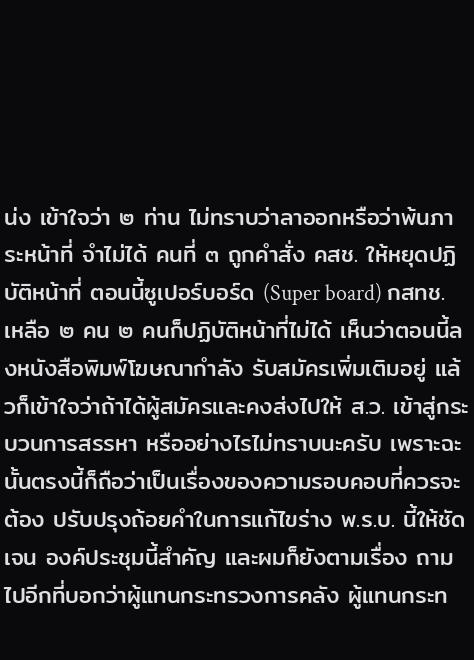น่ง เข้าใจว่า ๒ ท่าน ไม่ทราบว่าลาออกหรือว่าพ้นภาระหน้าที่ จําไม่ได้ คนที่ ๓ ถูกคําสั่ง คสช. ให้หยุดปฏิบัติหน้าที่ ตอนนี้ซูเปอร์บอร์ด (Super board) กสทช. เหลือ ๒ คน ๒ คนก็ปฏิบัติหน้าที่ไม่ได้ เห็นว่าตอนนี้ลงหนังสือพิมพ์โฆษณากําลัง รับสมัครเพิ่มเติมอยู่ แล้วก็เข้าใจว่าถ้าได้ผู้สมัครและคงส่งไปให้ ส.ว. เข้าสู่กระบวนการสรรหา หรืออย่างไรไม่ทราบนะครับ เพราะฉะนั้นตรงนี้ก็ถือว่าเป็นเรื่องของความรอบคอบที่ควรจะต้อง ปรับปรุงถ้อยคําในการแก้ไขร่าง พ.ร.บ. นี้ให้ชัดเจน องค์ประชุมนี้สําคัญ และผมก็ยังตามเรื่อง ถามไปอีกที่บอกว่าผู้แทนกระทรวงการคลัง ผู้แทนกระท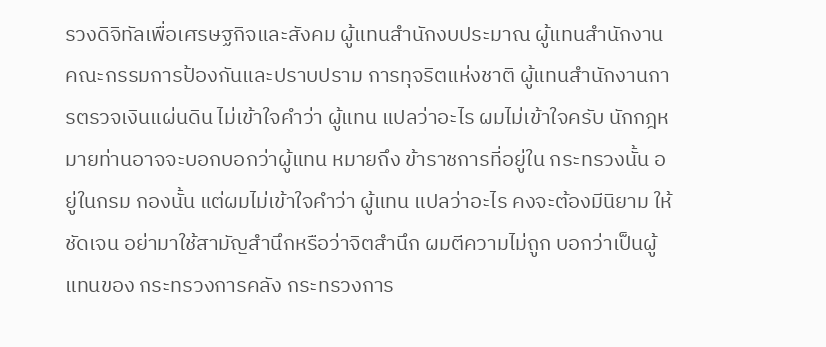รวงดิจิทัลเพื่อเศรษฐกิจและสังคม ผู้แทนสํานักงบประมาณ ผู้แทนสํานักงานคณะกรรมการป้องกันและปราบปราม การทุจริตแห่งชาติ ผู้แทนสํานักงานการตรวจเงินแผ่นดิน ไม่เข้าใจคําว่า ผู้แทน แปลว่าอะไร ผมไม่เข้าใจครับ นักกฎหมายท่านอาจจะบอกบอกว่าผู้แทน หมายถึง ข้าราชการที่อยู่ใน กระทรวงนั้น อยู่ในกรม กองนั้น แต่ผมไม่เข้าใจคําว่า ผู้แทน แปลว่าอะไร คงจะต้องมีนิยาม ให้ชัดเจน อย่ามาใช้สามัญสํานึกหรือว่าจิตสํานึก ผมตีความไม่ถูก บอกว่าเป็นผู้แทนของ กระทรวงการคลัง กระทรวงการ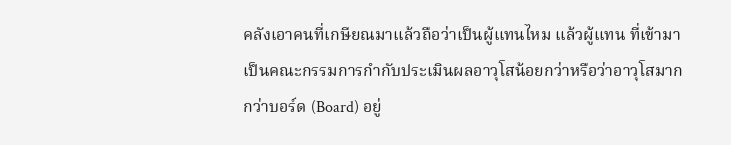คลังเอาคนที่เกษียณมาแล้วถือว่าเป็นผู้แทนไหม แล้วผู้แทน ที่เข้ามาเป็นคณะกรรมการกํากับประเมินผลอาวุโสน้อยกว่าหรือว่าอาวุโสมากกว่าบอร์ด (Board) อยู่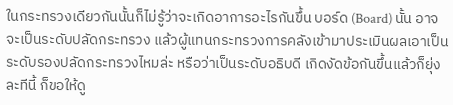ในกระทรวงเดียวกันนั้นก็ไม่รู้ว่าจะเกิดอาการอะไรกันขึ้น บอร์ด (Board) นั้น อาจจะเป็นระดับปลัดกระทรวง แล้วผู้แทนกระทรวงการคลังเข้ามาประเมินผลเอาเป็น ระดับรองปลัดกระทรวงไหมล่ะ หรือว่าเป็นระดับอธิบดี เกิดงัดข้อกันขึ้นแล้วก็ยุ่งละทีนี้ ก็ขอให้ดู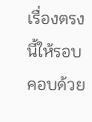เรื่องตรงนี้ให้รอบคอบด้วย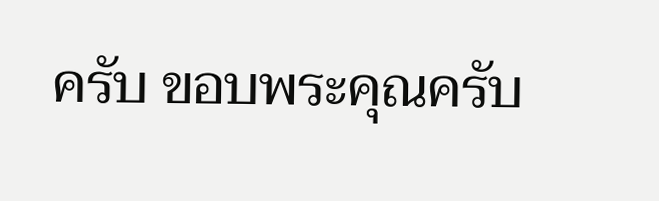ครับ ขอบพระคุณครับ